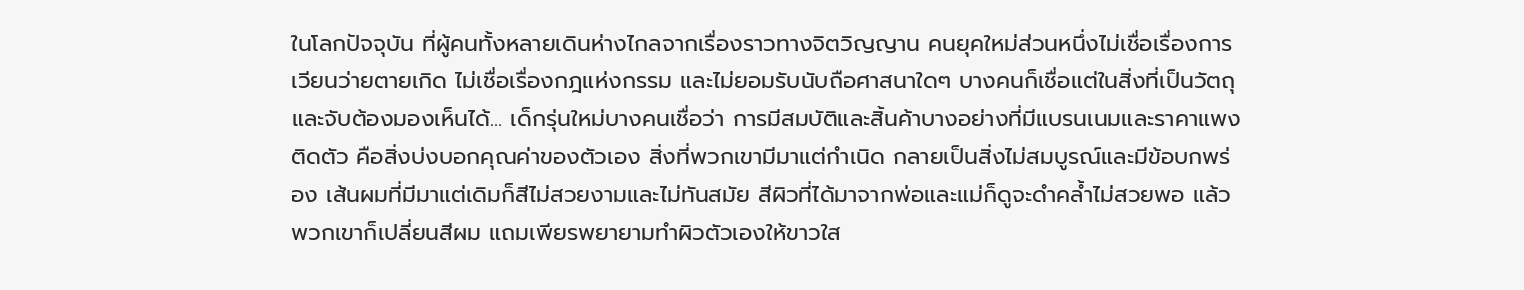ในโลกปัจจุบัน ที่ผู้คนทั้งหลายเดินห่างไกลจากเรื่องราวทางจิตวิญญาน คนยุคใหม่ส่วนหนึ่งไม่เชื่อเรื่องการเวียนว่ายตายเกิด ไม่เชื่อเรื่องกฎแห่งกรรม และไม่ยอมรับนับถือศาสนาใดๆ บางคนก็เชื่อแต่ในสิ่งที่เป็นวัตถุและจับต้องมองเห็นได้... เด็กรุ่นใหม่บางคนเชื่อว่า การมีสมบัติและสิ้นค้าบางอย่างที่มีแบรนเนมและราคาแพงติดตัว คือสิ่งบ่งบอกคุณค่าของตัวเอง สิ่งที่พวกเขามีมาแต่กำเนิด กลายเป็นสิ่งไม่สมบูรณ์และมีข้อบกพร่อง เส้นผมที่มีมาแต่เดิมก็สีไม่สวยงามและไม่ทันสมัย สีผิวที่ได้มาจากพ่อและแม่ก็ดูจะดำคล้ำไม่สวยพอ แล้วพวกเขาก็เปลี่ยนสีผม แถมเพียรพยายามทำผิวตัวเองให้ขาวใส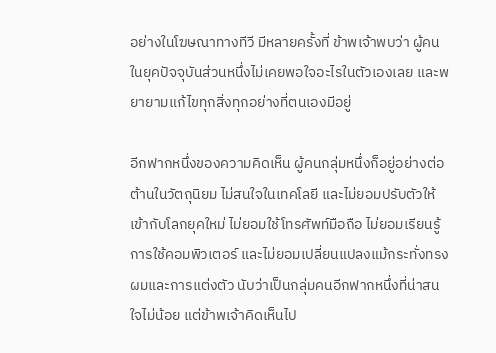อย่างในโฆษณาทางทีวี มีหลายครั้งที่ ข้าพเจ้าพบว่า ผู้คนในยุคปัจจุบันส่วนหนึ่งไม่เคยพอใจอะไรในตัวเองเลย และพยายามแก้ไขทุกสิ่งทุกอย่างที่ตนเองมีอยู่

อีกฟากหนึ่งของความคิดเห็น ผู้คนกลุ่มหนึ่งก็อยู่อย่างต่อต้านในวัตถุนิยม ไม่สนใจในเทคโลยี และไม่ยอมปรับตัวให้เข้ากับโลกยุคใหม่ ไม่ยอมใช้โทรศัพท์มือถือ ไม่ยอมเรียนรู้การใช้คอมพิวเตอร์ และไม่ยอมเปลี่ยนแปลงแม้กระทั่งทรงผมและการแต่งตัว นับว่าเป็นกลุ่มคนอีกฟากหนึ่งที่น่าสนใจไม่น้อย แต่ข้าพเจ้าคิดเห็นไป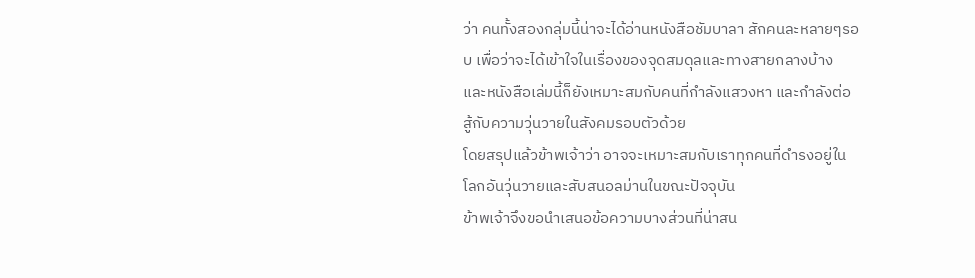ว่า คนทั้งสองกลุ่มนี้น่าจะได้อ่านหนังสือชัมบาลา สักคนละหลายๆรอบ เพื่อว่าจะได้เข้าใจในเรื่องของจุดสมดุลและทางสายกลางบ้าง และหนังสือเล่มนี้ก็ยังเหมาะสมกับคนที่กำลังแสวงหา และกำลังต่อสู้กับความวุ่นวายในสังคมรอบตัวด้วย
โดยสรุปแล้วข้าพเจ้าว่า อาจจะเหมาะสมกับเราทุกคนที่ดำรงอยู่ในโลกอันวุ่นวายและสับสนอลม่านในขณะปัจจุบัน
ข้าพเจ้าจึงขอนำเสนอข้อความบางส่วนที่น่าสน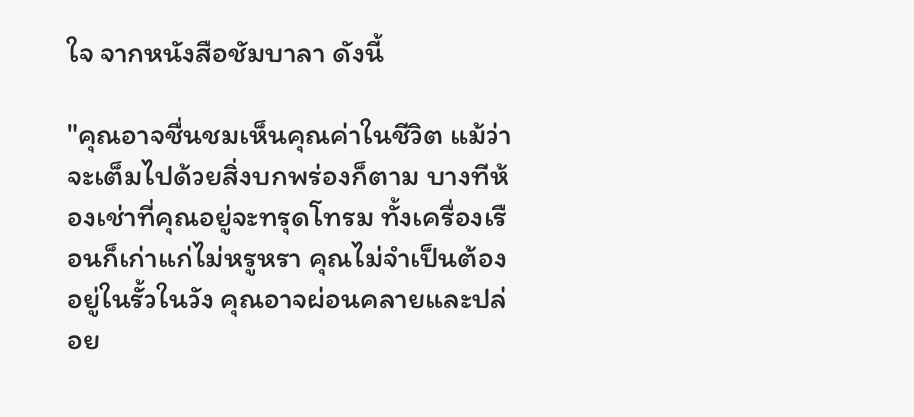ใจ จากหนังสือชัมบาลา ดังนี้

"คุณอาจชื่นชมเห็นคุณค่าในชีวิต แม้ว่าจะเต็มไปด้วยสิ่งบกพร่องก็ตาม บางทีห้องเช่าที่คุณอยู่จะทรุดโทรม ทั้งเครื่องเรือนก็เก่าแก่ไม่หรูหรา คุณไม่จำเป็นต้องอยู่ในรั้วในวัง คุณอาจผ่อนคลายและปล่อย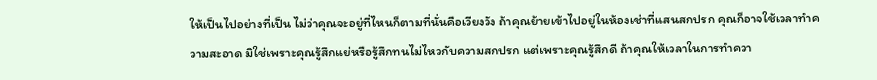ให้เป็นไปอย่างที่เป็น ไม่ว่าคุณจะอยู่ที่ไหนก็ตามที่นั่นคือเวียงวัง ถ้าคุณย้ายเข้าไปอยู่ในห้องเช่าที่แสนสกปรก คุณก็อาจใช้เวลาทำความสะอาด มิใช่เพราะคุณรู้สึกแย่หรือรู้สึกทนไม่ไหวกับความสกปรก แต่เพราะคุณรู้สึกดี ถ้าคุณให้เวลาในการทำควา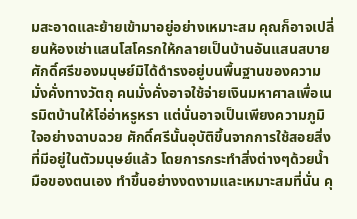มสะอาดและย้ายเข้ามาอยู่อย่างเหมาะสม คุณก็อาจเปลี่ยนห้องเช่าแสนโสโครกให้กลายเป็นบ้านอันแสนสบาย ศักดิ์ศรีของมนุษย์มิได้ดำรงอยู่บนพื้นฐานของความมั่งคั่งทางวัตถุ คนมั่งคั่งอาจใช้จ่ายเงินมหาศาลเพื่อเนรมิตบ้านให้โอ่อ่าหรูหรา แต่นั่นอาจเป็นเพียงความภูมิใจอย่างฉาบฉวย ศักดิ์ศรีนั้นอุบัติขึ้นจากการใช้สอยสิ่งที่มีอยู่ในตัวมนุษย์แล้ว โดยการกระทำสิ่งต่างๆด้วยน้ำมือของตนเอง ทำขึ้นอย่างงดงามและเหมาะสมที่นั่น คุ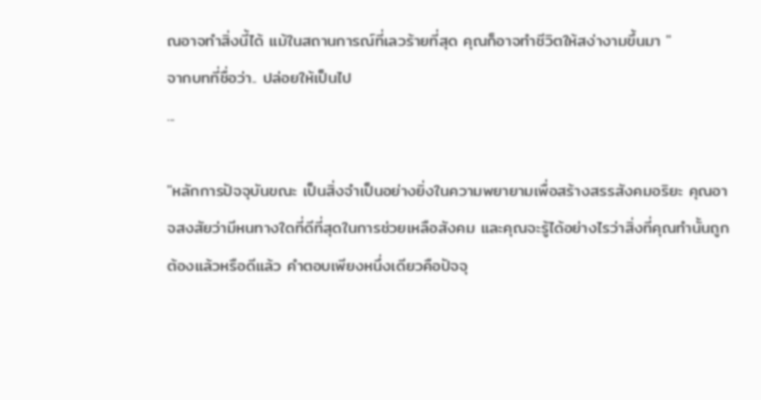ณอาจทำสิ่งนี้ได้ แม้ในสถานการณ์ที่เลวร้ายที่สุด คุณก็อาจทำชีวิตให้สง่างามขึ้นมา "
จากบทที่ชื่อว่า.. ปล่อยให้เป็นไป
...

"หลักการปัจจุบันขณะ เป็นสิ่งจำเป็นอย่างยิ่งในความพยายามเพื่อสร้างสรรสังคมอริยะ คุณอาจสงสัยว่ามีหนทางใดที่ดีที่สุดในการช่วยเหลือสังคม และคุณจะรู้ได้อย่างไรว่าสิ่งที่คุณทำนั้นถูกต้องแล้วหรือดีแล้ว คำตอบเพียงหนึ่งเดียวคือปัจจุ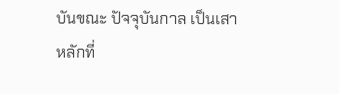บันขณะ ปัจจุบันกาล เป็นเสาหลักที่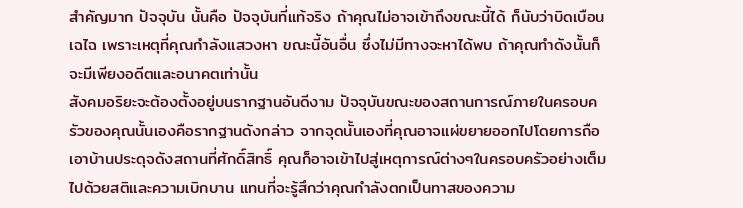สำคัญมาก ปัจจุบัน นั้นคือ ปัจจุบันที่แท้จริง ถ้าคุณไม่อาจเข้าถึงขณะนี้ได้ ก็นับว่าบิดเบือนเฉไฉ เพราะเหตุที่คุณกำลังแสวงหา ขณะนี้อันอื่น ซึ่งไม่มีทางจะหาได้พบ ถ้าคุณทำดังนั้นก็จะมีเพียงอดีตและอนาคตเท่านั้น
สังคมอริยะจะต้องตั้งอยู่บนรากฐานอันดีงาม ปัจจุบันขณะของสถานการณ์ภายในครอบครัวของคุณนั้นเองคือรากฐานดังกล่าว จากจุดนั้นเองที่คุณอาจแผ่ขยายออกไปโดยการถือเอาบ้านประดุจดังสถานที่ศักดิ์สิทธิ์ คุณก็อาจเข้าไปสู่เหตุการณ์ต่างๆในครอบครัวอย่างเต็มไปด้วยสติและความเบิกบาน แทนที่จะรู้สึกว่าคุณกำลังตกเป็นทาสของความ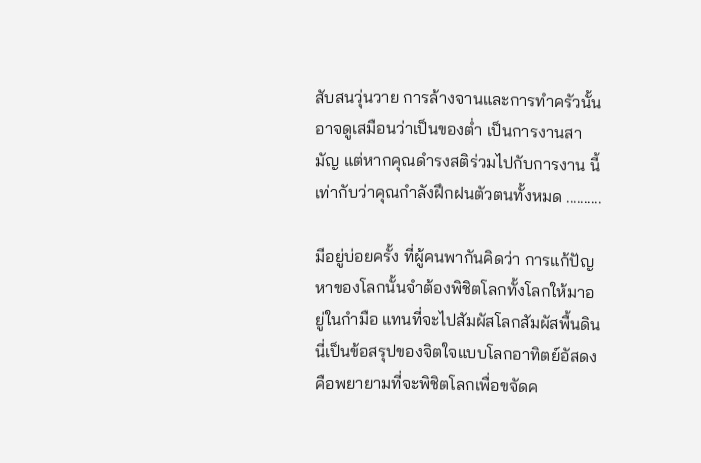สับสนวุ่นวาย การล้างจานและการทำครัวนั้นอาจดูเสมือนว่าเป็นของต่ำ เป็นการงานสามัญ แต่หากคุณดำรงสติร่วมไปกับการงาน นี้เท่ากับว่าคุณกำลังฝึกฝนตัวตนทั้งหมด ..........

มีอยู่บ่อยครั้ง ที่ผู้คนพากันคิดว่า การแก้ปัญหาของโลกนั้นจำต้องพิชิตโลกทั้งโลกให้มาอยู่ในกำมือ แทนที่จะไปสัมผัสโลกสัมผัสพื้นดิน นี่เป็นข้อสรุปของจิตใจแบบโลกอาทิตย์อัสดง คือพยายามที่จะพิชิตโลกเพื่อขจัดค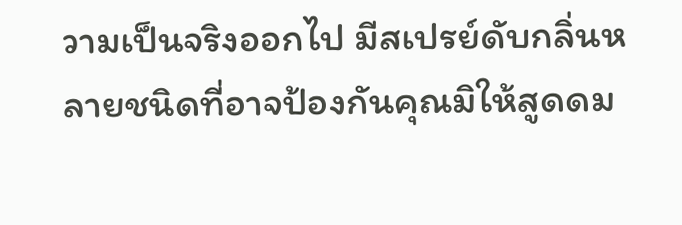วามเป็นจริงออกไป มีสเปรย์ดับกลิ่นหลายชนิดที่อาจป้องกันคุณมิให้สูดดม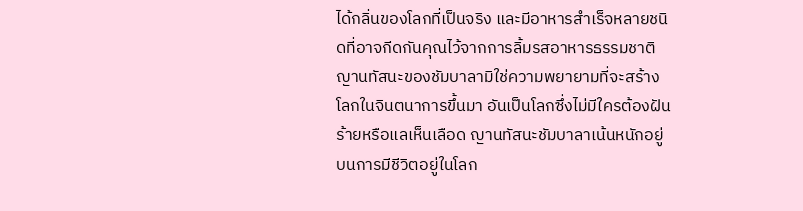ได้กลิ่นของโลกที่เป็นจริง และมีอาหารสำเร็จหลายชนิดที่อาจกีดกันคุณไว้จากการลิ้มรสอาหารธรรมชาติ ญานทัสนะของชัมบาลามิใช่ความพยายามที่จะสร้างโลกในจินตนาการขึ้นมา อันเป็นโลกซึ่งไม่มีใครต้องฝันร้ายหรือแลเห็นเลือด ญานทัสนะชัมบาลาเน้นหนักอยู่บนการมีชีวิตอยู่ในโลก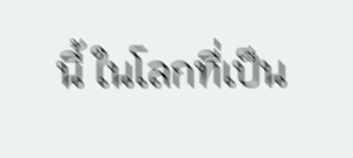นี้ ในโลกที่เป็น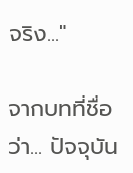จริง..."

จากบทที่ชื่อว่า... ปัจจุบัน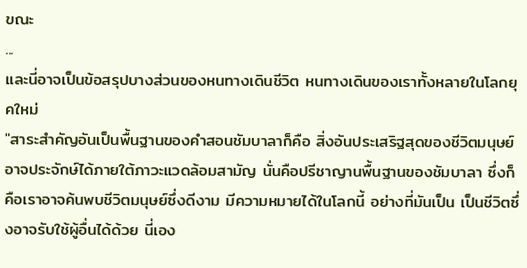ขณะ
...
และนี่อาจเป็นข้อสรุปบางส่วนของหนทางเดินชีวิต หนทางเดินของเราทั้งหลายในโลกยุคใหม่
"สาระสำคัญอันเป็นพื้นฐานของคำสอนชัมบาลาก็คือ สิ่งอันประเสริฐสุดของชีวิตมนุษย์อาจประจักษ์ได้ภายใต้ภาวะแวดล้อมสามัญ นั่นคือปรีชาญานพื้นฐานของชัมบาลา ซึ่งก็คือเราอาจค้นพบชีวิตมนุษย์ซึ่งดีงาม มีความหมายได้ในโลกนี้ อย่างที่มันเป็น เป็นชีวิตซึ่งอาจรับใช้ผู้อื่นได้ด้วย นี่เอง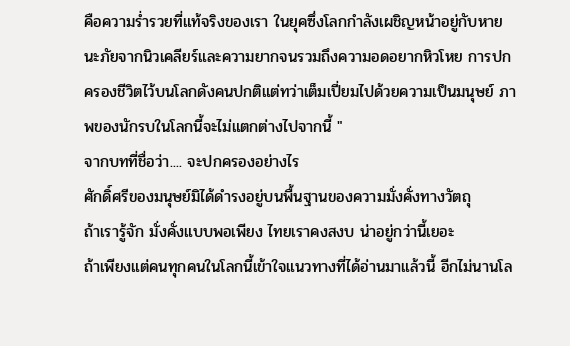คือความร่ำรวยที่แท้จริงของเรา ในยุคซึ่งโลกกำลังเผชิญหน้าอยู่กับหายนะภัยจากนิวเคลียร์และความยากจนรวมถึงความอดอยากหิวโหย การปกครองชีวิตไว้บนโลกดังคนปกติแต่ทว่าเต็มเปี่ยมไปด้วยความเป็นมนุษย์ ภาพของนักรบในโลกนี้จะไม่แตกต่างไปจากนี้ "
จากบทที่ชื่อว่า.... จะปกครองอย่างไร
ศักดิ์ศรีของมนุษย์มิได้ดำรงอยู่บนพื้นฐานของความมั่งคั่งทางวัตถุ
ถ้าเรารู้จัก มั่งคั่งแบบพอเพียง ไทยเราคงสงบ น่าอยู่กว่านี้เยอะ
ถ้าเพียงแต่คนทุกคนในโลกนี้เข้าใจแนวทางที่ได้อ่านมาแล้วนี้ อีกไม่นานโล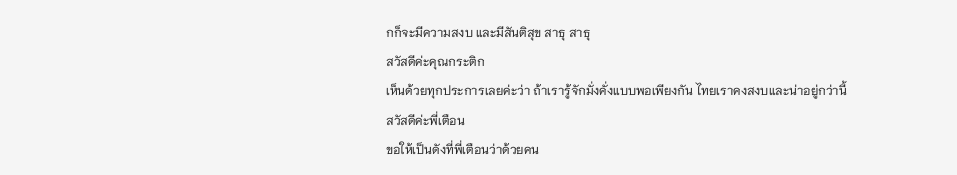กก็จะมีความสงบ และมีสันติสุข สาธุ สาธุ
สวัสดีค่ะคุณกระติก
เห็นด้วยทุกประการเลยค่ะว่า ถ้าเรารู้จักมั่งคั่งแบบพอเพียงกัน ไทยเราคงสงบและน่าอยู่กว่านี้
สวัสดีค่ะพี่เตือน
ขอให้เป็นดังที่พี่เตือนว่าด้วยคน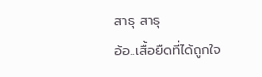สาธุ สาธุ
อ้อ..เสื้อยืดที่ได้ถูกใจ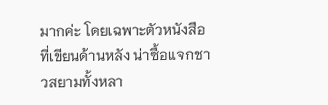มากค่ะ โดยเฉพาะตัวหนังสือที่เขียนด้านหลัง น่าซื้อแจกชาวสยามทั้งหลา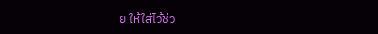ย ให้ใส่ไว้ช่ว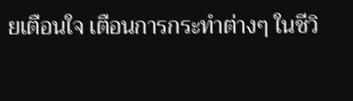ยเตือนใจ เตือนการกระทำต่างๆ ในชีวิ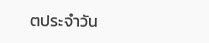ตประจำวัน